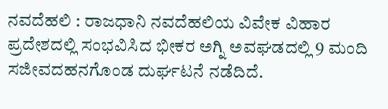ನವದೆಹಲಿ : ರಾಜಧಾನಿ ನವದೆಹಲಿಯ ವಿವೇಕ ವಿಹಾರ ಪ್ರದೇಶದಲ್ಲಿ ಸಂಭವಿಸಿದ ಭೀಕರ ಅಗ್ನಿ ಅವಘಡದಲ್ಲಿ 9 ಮಂದಿ ಸಜೀವದಹನಗೊಂಡ ದುರ್ಘಟನೆ ನಡೆದಿದೆ.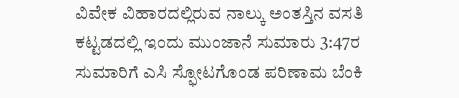ವಿವೇಕ ವಿಹಾರದಲ್ಲಿರುವ ನಾಲ್ಕು ಅಂತಸ್ತಿನ ವಸತಿ ಕಟ್ಟಡದಲ್ಲಿ ಇಂದು ಮುಂಜಾನೆ ಸುಮಾರು 3:47ರ ಸುಮಾರಿಗೆ ಎಸಿ ಸ್ಫೋಟಗೊಂಡ ಪರಿಣಾಮ ಬೆಂಕಿ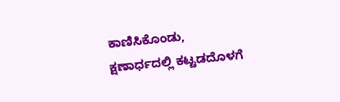ಕಾಣಿಸಿಕೊಂಡು, ಕ್ಷಣಾರ್ಧದಲ್ಲಿ ಕಟ್ಟಡದೊಳಗೆ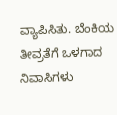ವ್ಯಾಪಿಸಿತು. ಬೆಂಕಿಯ ತೀವ್ರತೆಗೆ ಒಳಗಾದ ನಿವಾಸಿಗಳು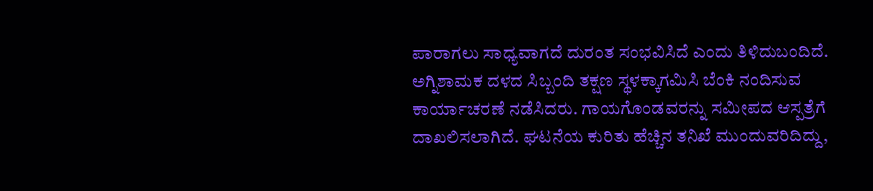ಪಾರಾಗಲು ಸಾಧ್ಯವಾಗದೆ ದುರಂತ ಸಂಭವಿಸಿದೆ ಎಂದು ತಿಳಿದುಬಂದಿದೆ.
ಅಗ್ನಿಶಾಮಕ ದಳದ ಸಿಬ್ಬಂದಿ ತಕ್ಷಣ ಸ್ಥಳಕ್ಕಾಗಮಿಸಿ ಬೆಂಕಿ ನಂದಿಸುವ ಕಾರ್ಯಾಚರಣೆ ನಡೆಸಿದರು. ಗಾಯಗೊಂಡವರನ್ನು ಸಮೀಪದ ಆಸ್ಪತ್ರೆಗೆ ದಾಖಲಿಸಲಾಗಿದೆ. ಘಟನೆಯ ಕುರಿತು ಹೆಚ್ಚಿನ ತನಿಖೆ ಮುಂದುವರಿದಿದ್ದು,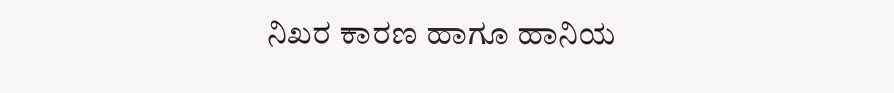ನಿಖರ ಕಾರಣ ಹಾಗೂ ಹಾನಿಯ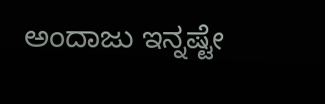ಅಂದಾಜು ಇನ್ನಷ್ಟೇ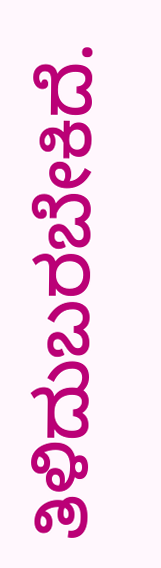ತಿಳಿದುಬರಬೇಕಿದೆ.